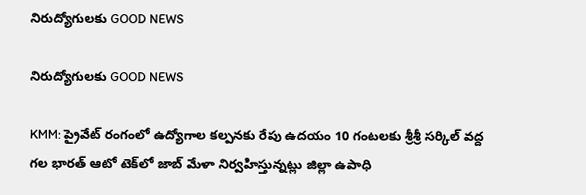నిరుద్యోగులకు GOOD NEWS

నిరుద్యోగులకు GOOD NEWS

KMM: ప్రైవేట్ రంగంలో ఉద్యోగాల కల్పనకు రేపు ఉదయం 10 గంటలకు శ్రీశ్రీ సర్కిల్ వద్ద గల భారత్ ఆటో టెక్‌లో జాబ్ మేళా నిర్వహిస్తున్నట్లు జిల్లా ఉపాధి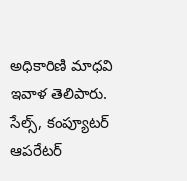అధికారిణి మాధవి ఇవాళ తెలిపారు. సేల్స్, కంప్యూటర్ ఆపరేటర్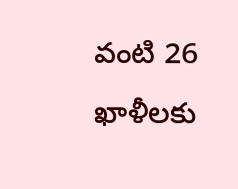వంటి 26 ఖాళీలకు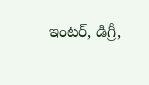ఇంటర్, డిగ్రీ,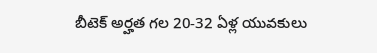బీటెక్ అర్హత గల 20-32 ఏళ్ల యువకులు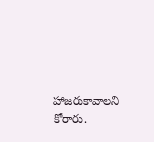హాజరుకావాలని కోరారు.